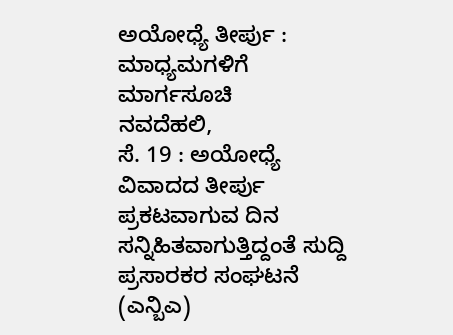ಅಯೋಧ್ಯೆ ತೀರ್ಪು : ಮಾಧ್ಯಮಗಳಿಗೆ ಮಾರ್ಗಸೂಚಿ
ನವದೆಹಲಿ,
ಸೆ. 19 : ಅಯೋಧ್ಯೆ ವಿವಾದದ ತೀರ್ಪು ಪ್ರಕಟವಾಗುವ ದಿನ ಸನ್ನಿಹಿತವಾಗುತ್ತಿದ್ದಂತೆ ಸುದ್ದಿ ಪ್ರಸಾರಕರ ಸಂಘಟನೆ (ಎನ್ಬಿಎ)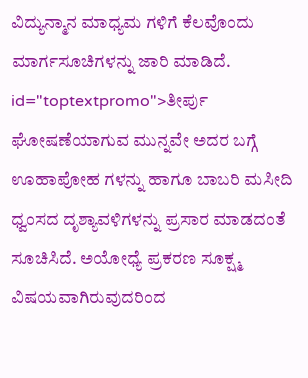ವಿದ್ಯುನ್ಮಾನ ಮಾಧ್ಯಮ ಗಳಿಗೆ ಕೆಲವೊಂದು ಮಾರ್ಗಸೂಚಿಗಳನ್ನು ಜಾರಿ ಮಾಡಿದೆ. id="toptextpromo">ತೀರ್ಪು
ಘೋಷಣೆಯಾಗುವ ಮುನ್ನವೇ ಅದರ ಬಗ್ಗೆ ಊಹಾಪೋಹ ಗಳನ್ನು ಹಾಗೂ ಬಾಬರಿ ಮಸೀದಿ ಧ್ವಂಸದ ದೃಶ್ಯಾವಳಿಗಳನ್ನು ಪ್ರಸಾರ ಮಾಡದಂತೆ ಸೂಚಿಸಿದೆ. ಅಯೋಧ್ಯೆ ಪ್ರಕರಣ ಸೂಕ್ಷ್ಮ ವಿಷಯವಾಗಿರುವುದರಿಂದ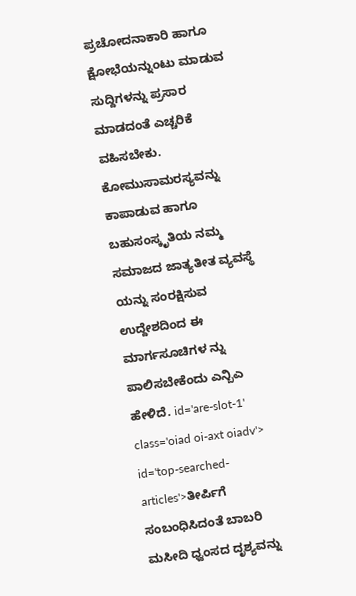ಪ್ರಚೋದನಾಕಾರಿ ಹಾಗೂ ಕ್ಷೋಭೆಯನ್ನುಂಟು ಮಾಡುವ ಸುದ್ದಿಗಳನ್ನು ಪ್ರಸಾರ ಮಾಡದಂತೆ ಎಚ್ಚರಿಕೆ ವಹಿಸಬೇಕು. ಕೋಮುಸಾಮರಸ್ಯವನ್ನು ಕಾಪಾಡುವ ಹಾಗೂ ಬಹುಸಂಸ್ಕೃತಿಯ ನಮ್ಮ ಸಮಾಜದ ಜಾತ್ಯತೀತ ವ್ಯವಸ್ಥೆ ಯನ್ನು ಸಂರಕ್ಷಿಸುವ ಉದ್ದೇಶದಿಂದ ಈ ಮಾರ್ಗಸೂಚಿಗಳ ನ್ನು ಪಾಲಿಸಬೇಕೆಂದು ಎನ್ಬಿಎ ಹೇಳಿದೆ. id='are-slot-1' class='oiad oi-axt oiadv'> id='top-searched-articles'>ತೀರ್ಪಿಗೆ
ಸಂಬಂಧಿಸಿದಂತೆ ಬಾಬರಿ ಮಸೀದಿ ಧ್ವಂಸದ ದೃಶ್ಯವನ್ನು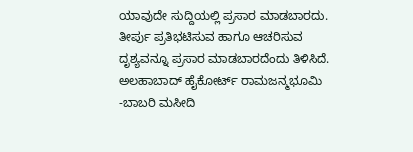ಯಾವುದೇ ಸುದ್ದಿಯಲ್ಲಿ ಪ್ರಸಾರ ಮಾಡಬಾರದು. ತೀರ್ಪು ಪ್ರತಿಭಟಿಸುವ ಹಾಗೂ ಆಚರಿಸುವ ದೃಶ್ಯವನ್ನೂ ಪ್ರಸಾರ ಮಾಡಬಾರದೆಂದು ತಿಳಿಸಿದೆ. ಅಲಹಾಬಾದ್ ಹೈಕೋರ್ಟ್ ರಾಮಜನ್ಮಭೂಮಿ -ಬಾಬರಿ ಮಸೀದಿ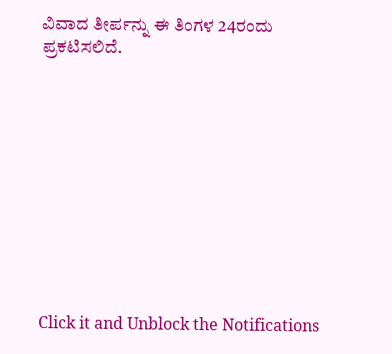ವಿವಾದ ತೀರ್ಪನ್ನು ಈ ತಿಂಗಳ 24ರಂದು ಪ್ರಕಟಿಸಲಿದೆ.











Click it and Unblock the Notifications